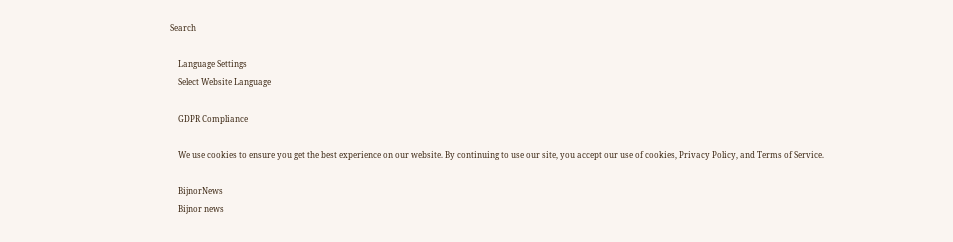Search

    Language Settings
    Select Website Language

    GDPR Compliance

    We use cookies to ensure you get the best experience on our website. By continuing to use our site, you accept our use of cookies, Privacy Policy, and Terms of Service.

    BijnorNews
    Bijnor news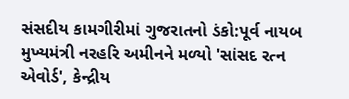સંસદીય કામગીરીમાં ગુજરાતનો ડંકો:પૂર્વ નાયબ મુખ્યમંત્રી નરહરિ અમીનને મળ્યો 'સાંસદ રત્ન એવોર્ડ', કેન્દ્રીય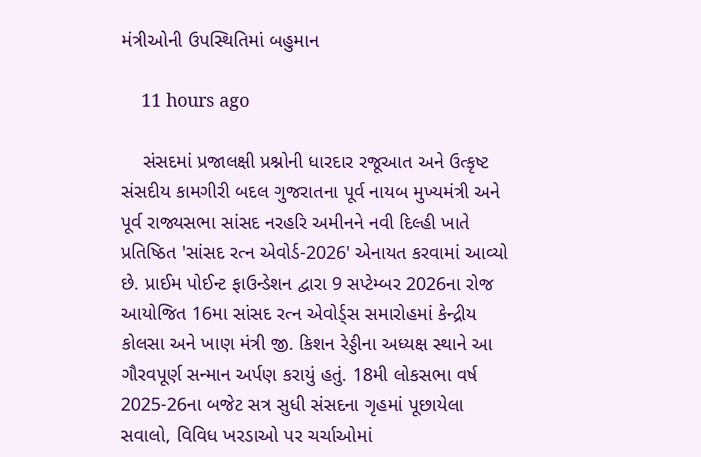મંત્રીઓની ઉપસ્થિતિમાં બહુમાન

    11 hours ago

    સંસદમાં પ્રજાલક્ષી પ્રશ્નોની ધારદાર રજૂઆત અને ઉત્કૃષ્ટ સંસદીય કામગીરી બદલ ગુજરાતના પૂર્વ નાયબ મુખ્યમંત્રી અને પૂર્વ રાજ્યસભા સાંસદ નરહરિ અમીનને નવી દિલ્હી ખાતે પ્રતિષ્ઠિત 'સાંસદ રત્ન એવોર્ડ-2026' એનાયત કરવામાં આવ્યો છે. પ્રાઈમ પોઈન્ટ ફાઉન્ડેશન દ્વારા 9 સપ્ટેમ્બર 2026ના રોજ આયોજિત 16મા સાંસદ રત્ન એવોર્ડ્સ સમારોહમાં કેન્દ્રીય કોલસા અને ખાણ મંત્રી જી. કિશન રેડ્ડીના અધ્યક્ષ સ્થાને આ ગૌરવપૂર્ણ સન્માન અર્પણ કરાયું હતું. 18મી લોકસભા વર્ષ 2025-26ના બજેટ સત્ર સુધી સંસદના ગૃહમાં પૂછાયેલા સવાલો, વિવિધ ખરડાઓ પર ચર્ચાઓમાં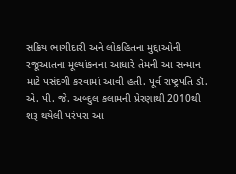સક્રિય ભાગીદારી અને લોકહિતના મુદ્દાઓની રજૂઆતના મૂલ્યાંકનના આધારે તેમની આ સન્માન માટે પસંદગી કરવામાં આવી હતી. પૂર્વ રાષ્ટ્રપતિ ડૉ. એ. પી. જે. અબ્દુલ કલામની પ્રેરણાથી 2010થી શરૂ થયેલી પરંપરા આ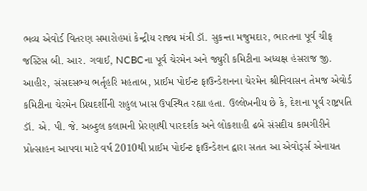ભવ્ય એવોર્ડ વિતરણ સમારોહમાં કેન્દ્રીય રાજ્ય મંત્રી ડૉ. સુકન્તા મજુમદાર, ભારતના પૂર્વ ચીફ જસ્ટિસ બી. આર. ગવાઈ, NCBCના પૂર્વ ચેરમેન અને જ્યુરી કમિટીના અધ્યક્ષ હંસરાજ જી. આહીર, સંસદસભ્ય ભર્તૃહરિ મહતાબ, પ્રાઈમ પોઈન્ટ ફાઉન્ડેશનના ચેરમેન શ્રીનિવાસન તેમજ એવોર્ડ કમિટીના ચેરમેન પ્રિયદર્શીની રાહુલ ખાસ ઉપસ્થિત રહ્યા હતા. ઉલ્લેખનીય છે કે, દેશના પૂર્વ રાષ્ટ્રપતિ ડૉ. એ. પી. જે. અબ્દુલ કલામની પ્રેરણાથી પારદર્શક અને લોકશાહી ઢબે સંસદીય કામગીરીને પ્રોત્સાહન આપવા માટે વર્ષ 2010થી પ્રાઈમ પોઈન્ટ ફાઉન્ડેશન દ્વારા સતત આ એવોર્ડ્સ એનાયત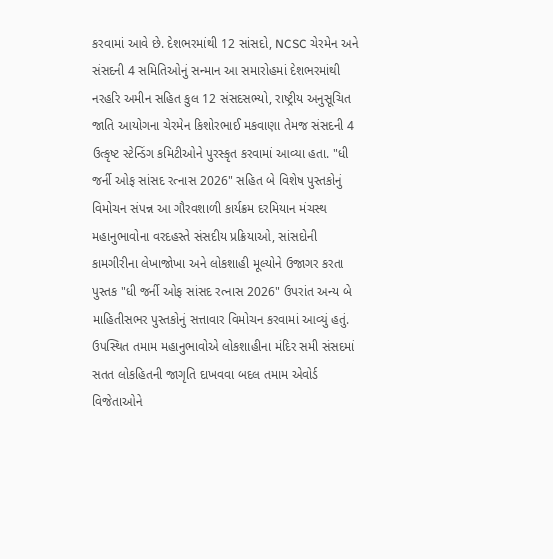કરવામાં આવે છે. દેશભરમાંથી 12 સાંસદો, NCSC ચેરમેન અને સંસદની 4 સમિતિઓનું સન્માન આ સમારોહમાં દેશભરમાંથી નરહરિ અમીન સહિત કુલ 12 સંસદસભ્યો, રાષ્ટ્રીય અનુસૂચિત જાતિ આયોગના ચેરમેન કિશોરભાઈ મકવાણા તેમજ સંસદની 4 ઉત્કૃષ્ટ સ્ટેન્ડિંગ કમિટીઓને પુરસ્કૃત કરવામાં આવ્યા હતા. "ધી જર્ની ઓફ સાંસદ રત્નાસ 2026" સહિત બે વિશેષ પુસ્તકોનું વિમોચન સંપન્ન આ ગૌરવશાળી કાર્યક્રમ દરમિયાન મંચસ્થ મહાનુભાવોના વરદહસ્તે સંસદીય પ્રક્રિયાઓ, સાંસદોની કામગીરીના લેખાજોખા અને લોકશાહી મૂલ્યોને ઉજાગર કરતા પુસ્તક "ધી જર્ની ઓફ સાંસદ રત્નાસ 2026" ઉપરાંત અન્ય બે માહિતીસભર પુસ્તકોનું સત્તાવાર વિમોચન કરવામાં આવ્યું હતું. ઉપસ્થિત તમામ મહાનુભાવોએ લોકશાહીના મંદિર સમી સંસદમાં સતત લોકહિતની જાગૃતિ દાખવવા બદલ તમામ એવોર્ડ વિજેતાઓને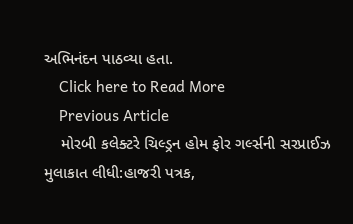અભિનંદન પાઠવ્યા હતા.
    Click here to Read More
    Previous Article
    મોરબી કલેક્ટરે ચિલ્ડ્રન હોમ ફોર ગર્લ્સની સરપ્રાઈઝ મુલાકાત લીધી:હાજરી પત્રક,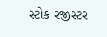સ્ટોક રજીસ્ટર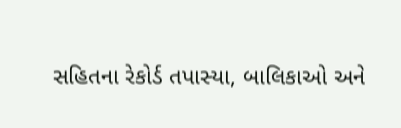સહિતના રેકોર્ડ તપાસ્યા, બાલિકાઓ અને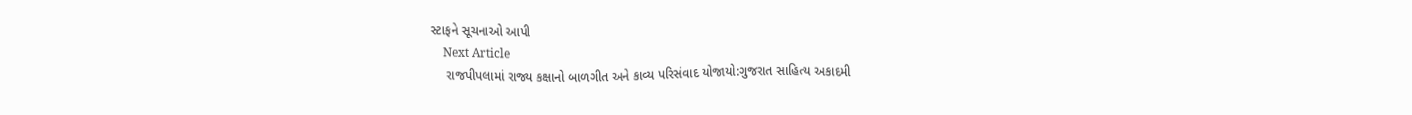સ્ટાફને સૂચનાઓ આપી
    Next Article
    રાજપીપલામાં રાજ્ય કક્ષાનો બાળગીત અને કાવ્ય પરિસંવાદ યોજાયો:ગુજરાત સાહિત્ય અકાદમી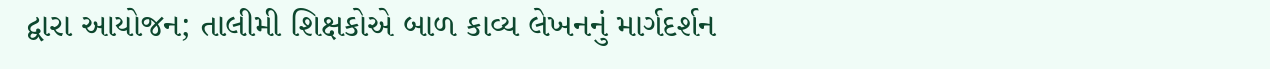દ્વારા આયોજન; તાલીમી શિક્ષકોએ બાળ કાવ્ય લેખનનું માર્ગદર્શન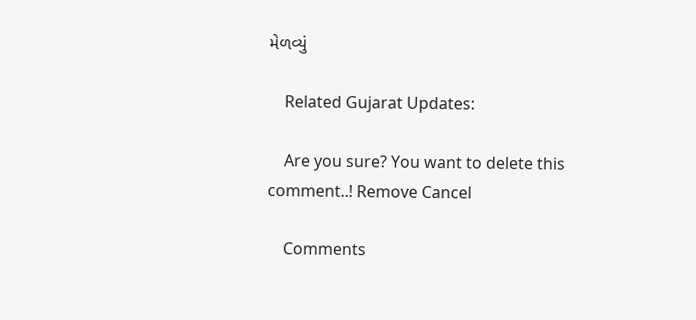મેળવ્યું

    Related Gujarat Updates:

    Are you sure? You want to delete this comment..! Remove Cancel

    Comments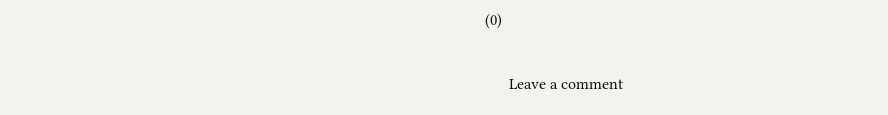(0)

      Leave a comment